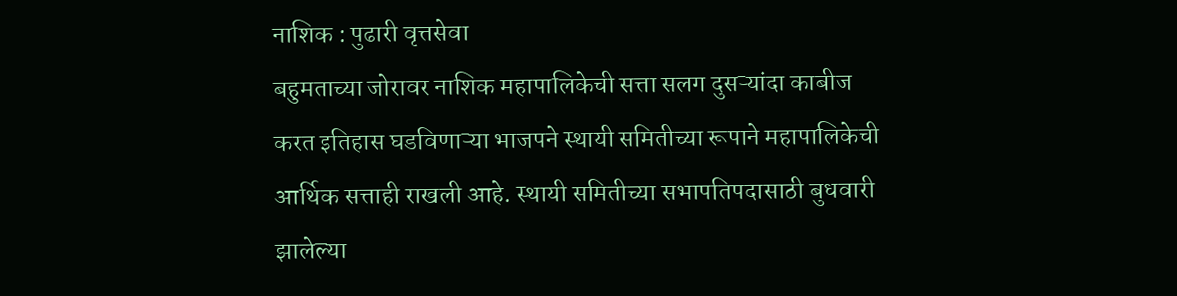नाशिक : पुढारी वृत्तसेवा
बहुमताच्या जोरावर नाशिक महापालिकेची सत्ता सलग दुसऱ्यांदा काबीज करत इतिहास घडविणाऱ्या भाजपने स्थायी समितीच्या रूपाने महापालिकेची आर्थिक सत्ताही राखली आहे. स्थायी समितीच्या सभापतिपदासाठी बुधवारी झालेल्या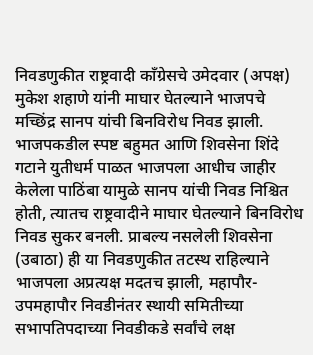निवडणुकीत राष्ट्रवादी काँग्रेसचे उमेदवार (अपक्ष) मुकेश शहाणे यांनी माघार घेतल्याने भाजपचे मच्छिंद्र सानप यांची बिनविरोध निवड झाली.
भाजपकडील स्पष्ट बहुमत आणि शिवसेना शिंदे गटाने युतीधर्म पाळत भाजपला आधीच जाहीर केलेला पाठिंबा यामुळे सानप यांची निवड निश्चित होती, त्यातच राष्ट्रवादीने माघार घेतल्याने बिनविरोध निवड सुकर बनली. प्राबल्य नसलेली शिवसेना (उबाठा) ही या निवडणुकीत तटस्थ राहिल्याने भाजपला अप्रत्यक्ष मदतच झाली, महापौर-उपमहापौर निवडीनंतर स्थायी समितीच्या सभापतिपदाच्या निवडीकडे सर्वांचे लक्ष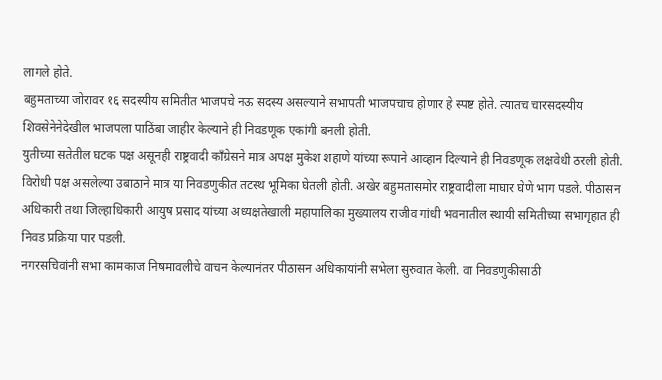लागले होते.
बहुमताच्या जोरावर १६ सदस्यीय समितीत भाजपचे नऊ सदस्य असल्याने सभापती भाजपचाच होणार हे स्पष्ट होते. त्यातच चारसदस्यीय शिवसेनेनेदेखील भाजपला पाठिंबा जाहीर केल्याने ही निवडणूक एकांगी बनली होती.
युतीच्या सतेतील घटक पक्ष असूनही राष्ट्रवादी काँग्रेसने मात्र अपक्ष मुकेश शहाणे यांच्या रूपाने आव्हान दिल्याने ही निवडणूक लक्षवेधी ठरली होती. विरोधी पक्ष असलेल्या उबाठाने मात्र या निवडणुकीत तटस्थ भूमिका घेतली होती. अखेर बहुमतासमोर राष्ट्रवादीला माघार घेणे भाग पडले. पीठासन अधिकारी तथा जिल्हाधिकारी आयुष प्रसाद यांच्या अध्यक्षतेखाली महापालिका मुख्यालय राजीव गांधी भवनातील स्थायी समितीच्या सभागृहात ही निवड प्रक्रिया पार पडली.
नगरसचिवांनी सभा कामकाज निषमावलीचे वाचन केल्यानंतर पीठासन अधिकायांनी सभेला सुरुवात केली. वा निवडणुकीसाठी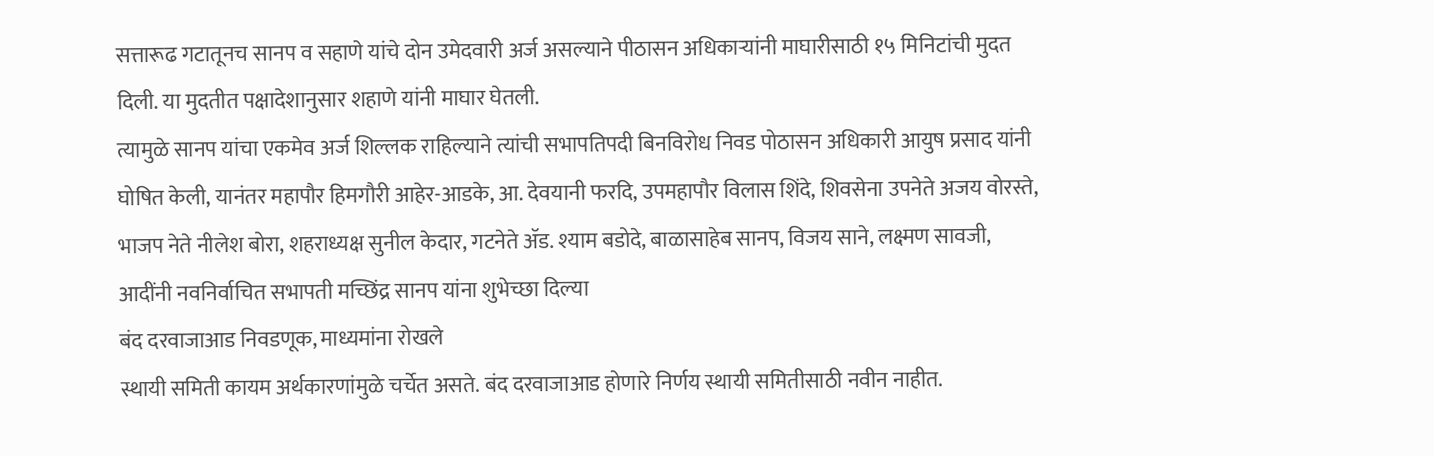सत्तारूढ गटातूनच सानप व सहाणे यांचे दोन उमेदवारी अर्ज असल्याने पीठासन अधिकाऱ्यांनी माघारीसाठी १५ मिनिटांची मुदत दिली. या मुदतीत पक्षादेशानुसार शहाणे यांनी माघार घेतली.
त्यामुळे सानप यांचा एकमेव अर्ज शिल्लक राहिल्याने त्यांची सभापतिपदी बिनविरोध निवड पोठासन अधिकारी आयुष प्रसाद यांनी घोषित केली, यानंतर महापौर हिमगौरी आहेर-आडके, आ. देवयानी फरदि, उपमहापौर विलास शिंदे, शिवसेना उपनेते अजय वोरस्ते, भाजप नेते नीलेश बोरा, शहराध्यक्ष सुनील केदार, गटनेते ॲड. श्याम बडोदे, बाळासाहेब सानप, विजय साने, लक्ष्मण सावजी, आदींनी नवनिर्वाचित सभापती मच्छिंद्र सानप यांना शुभेच्छा दिल्या
बंद दरवाजाआड निवडणूक, माध्यमांना रोखले
स्थायी समिती कायम अर्थकारणांमुळे चर्चेत असते. बंद दरवाजाआड होणारे निर्णय स्थायी समितीसाठी नवीन नाहीत.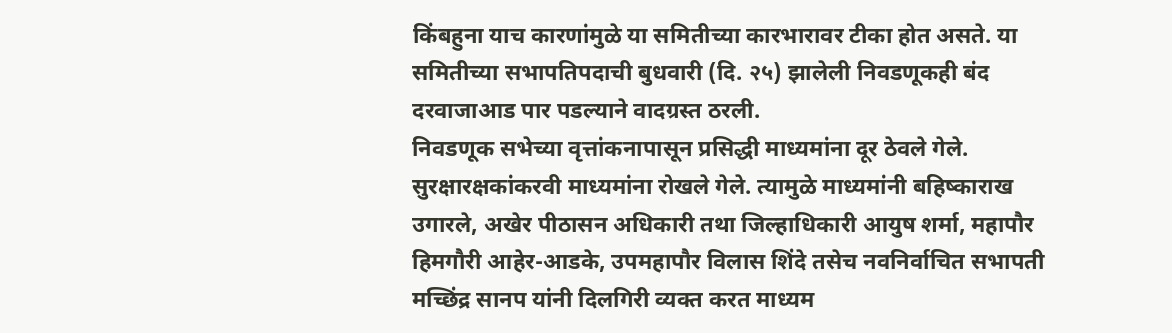किंबहुना याच कारणांमुळे या समितीच्या कारभारावर टीका होत असते. या समितीच्या सभापतिपदाची बुधवारी (दि. २५) झालेली निवडणूकही बंद दरवाजाआड पार पडल्याने वादग्रस्त ठरली.
निवडणूक सभेच्या वृत्तांकनापासून प्रसिद्धी माध्यमांना दूर ठेवले गेले. सुरक्षारक्षकांकरवी माध्यमांना रोखले गेले. त्यामुळे माध्यमांनी बहिष्काराख उगारले, अखेर पीठासन अधिकारी तथा जिल्हाधिकारी आयुष शर्मा, महापौर हिमगौरी आहेर-आडके, उपमहापौर विलास शिंदे तसेच नवनिर्वाचित सभापती मच्छिंद्र सानप यांनी दिलगिरी व्यक्त करत माध्यम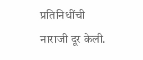प्रतिनिधींची नाराजी दूर केली.